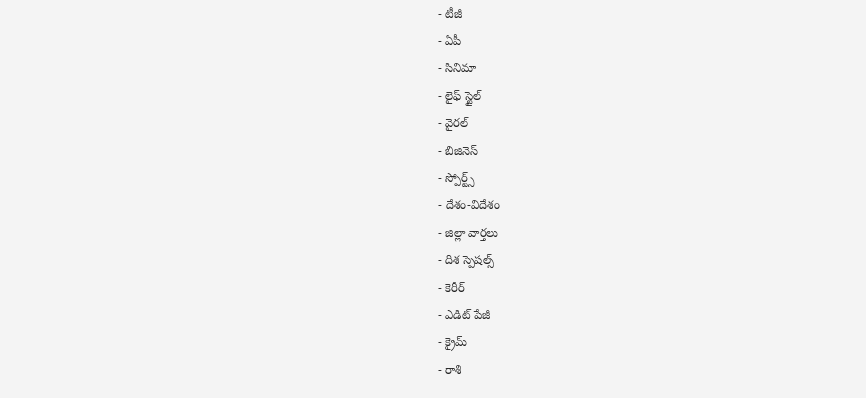- టీజీ
- ఏపీ
- సినిమా
- లైఫ్ స్టైల్
- వైరల్
- బిజినెస్
- స్పోర్ట్స్
- దేశం-విదేశం
- జిల్లా వార్తలు
- దిశ స్పెషల్స్
- కెరీర్
- ఎడిట్ పేజీ
- క్రైమ్
- రాశి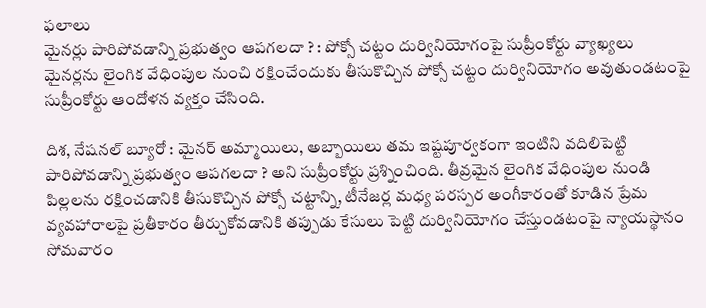ఫలాలు
మైనర్లు పారిపోవడాన్ని ప్రభుత్వం ఆపగలదా ? : పోక్సో చట్టం దుర్వినియోగంపై సుప్రీంకోర్టు వ్యాఖ్యలు
మైనర్లను లైంగిక వేధింపుల నుంచి రక్షించేందుకు తీసుకొచ్చిన పోక్సో చట్టం దుర్వినియోగం అవుతుండటంపై సుప్రీంకోర్టు ఆందోళన వ్యక్తం చేసింది.

దిశ, నేషనల్ బ్యూరో : మైనర్ అమ్మాయిలు, అబ్బాయిలు తమ ఇష్టపూర్వకంగా ఇంటిని వదిలిపెట్టి పారిపోవడాన్ని ప్రభుత్వం ఆపగలదా ? అని సుప్రీంకోర్టు ప్రశ్నించింది. తీవ్రమైన లైంగిక వేధింపుల నుండి పిల్లలను రక్షించడానికి తీసుకొచ్చిన పోక్సో చట్టాన్ని, టీనేజర్ల మధ్య పరస్పర అంగీకారంతో కూడిన ప్రేమ వ్యవహారాలపై ప్రతీకారం తీర్చుకోవడానికి తప్పుడు కేసులు పెట్టి దుర్వినియోగం చేస్తుండటంపై న్యాయస్థానం సోమవారం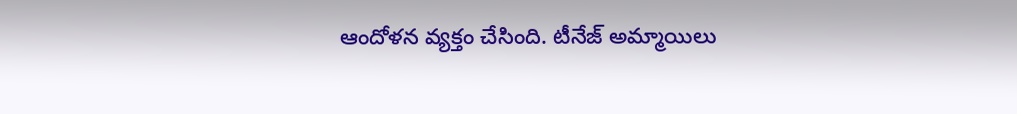ఆందోళన వ్యక్తం చేసింది. టీనేజ్ అమ్మాయిలు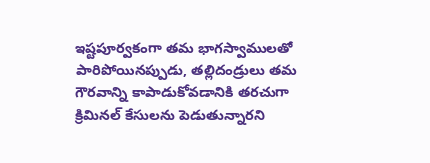ఇష్టపూర్వకంగా తమ భాగస్వాములతో పారిపోయినప్పుడు, తల్లిదండ్రులు తమ గౌరవాన్ని కాపాడుకోవడానికి తరచుగా క్రిమినల్ కేసులను పెడుతున్నారని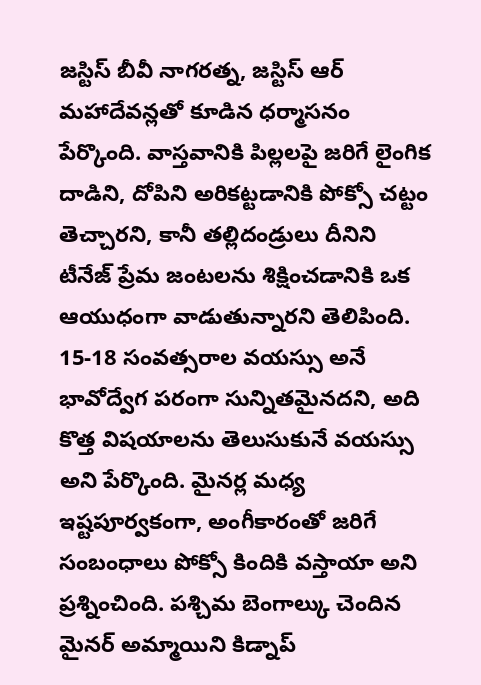జస్టిస్ బీవీ నాగరత్న, జస్టిస్ ఆర్ మహాదేవన్లతో కూడిన ధర్మాసనం పేర్కొంది. వాస్తవానికి పిల్లలపై జరిగే లైంగిక దాడిని, దోపిని అరికట్టడానికి పోక్సో చట్టం తెచ్చారని, కానీ తల్లిదండ్రులు దీనిని టీనేజ్ ప్రేమ జంటలను శిక్షించడానికి ఒక ఆయుధంగా వాడుతున్నారని తెలిపింది. 15-18 సంవత్సరాల వయస్సు అనే భావోద్వేగ పరంగా సున్నితమైనదని, అది కొత్త విషయాలను తెలుసుకునే వయస్సు అని పేర్కొంది. మైనర్ల మధ్య ఇష్టపూర్వకంగా, అంగీకారంతో జరిగే సంబంధాలు పోక్సో కిందికి వస్తాయా అని ప్రశ్నించింది. పశ్చిమ బెంగాల్కు చెందిన మైనర్ అమ్మాయిని కిడ్నాప్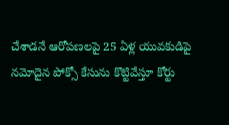చేశాడనే ఆరోపణలపై 25 ఏళ్ల యువకుడిపై నమోదైన పోక్సో కేసును కొట్టివేస్తూ కోర్టు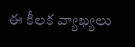ఈ కీలక వ్యాఖ్యలు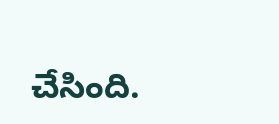చేసింది.